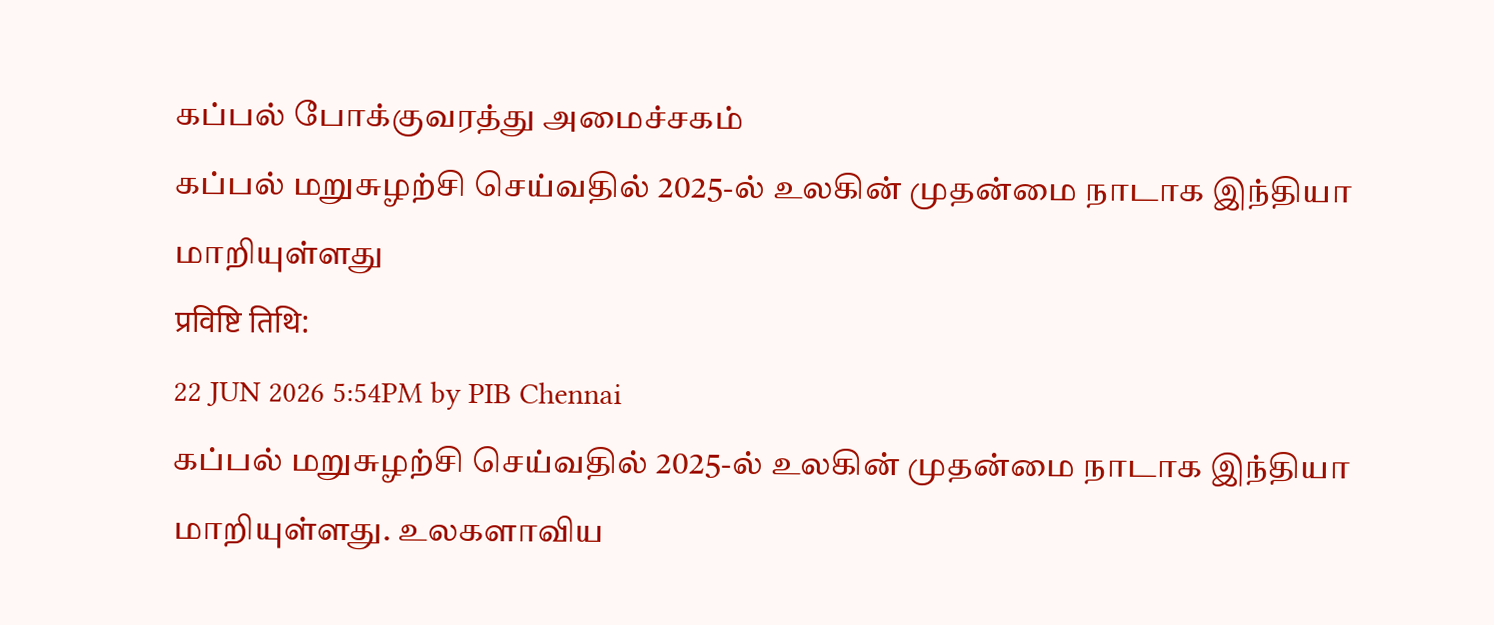கப்பல் போக்குவரத்து அமைச்சகம்
கப்பல் மறுசுழற்சி செய்வதில் 2025-ல் உலகின் முதன்மை நாடாக இந்தியா மாறியுள்ளது
प्रविष्टि तिथि:
22 JUN 2026 5:54PM by PIB Chennai
கப்பல் மறுசுழற்சி செய்வதில் 2025-ல் உலகின் முதன்மை நாடாக இந்தியா மாறியுள்ளது. உலகளாவிய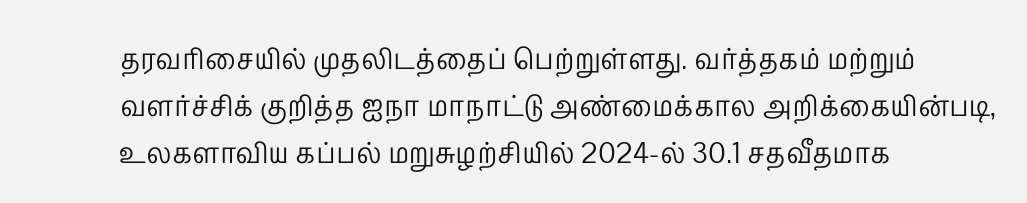தரவரிசையில் முதலிடத்தைப் பெற்றுள்ளது. வர்த்தகம் மற்றும் வளர்ச்சிக் குறித்த ஐநா மாநாட்டு அண்மைக்கால அறிக்கையின்படி, உலகளாவிய கப்பல் மறுசுழற்சியில் 2024-ல் 30.1 சதவீதமாக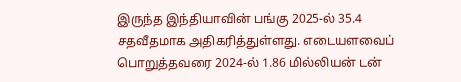இருந்த இந்தியாவின் பங்கு 2025-ல் 35.4 சதவீதமாக அதிகரித்துள்ளது. எடையளவைப் பொறுத்தவரை 2024-ல் 1.86 மில்லியன் டன்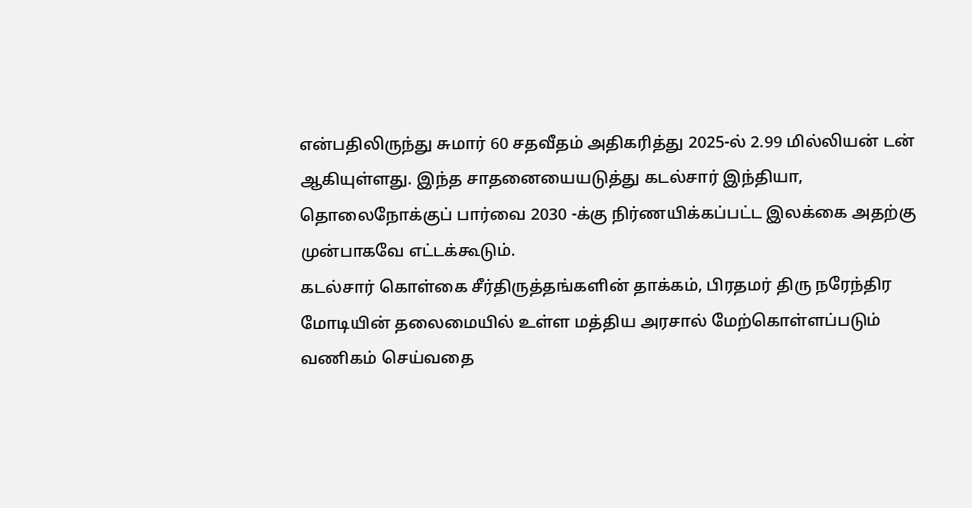என்பதிலிருந்து சுமார் 60 சதவீதம் அதிகரித்து 2025-ல் 2.99 மில்லியன் டன் ஆகியுள்ளது. இந்த சாதனையையடுத்து கடல்சார் இந்தியா, தொலைநோக்குப் பார்வை 2030 -க்கு நிர்ணயிக்கப்பட்ட இலக்கை அதற்கு முன்பாகவே எட்டக்கூடும்.
கடல்சார் கொள்கை சீர்திருத்தங்களின் தாக்கம், பிரதமர் திரு நரேந்திர மோடியின் தலைமையில் உள்ள மத்திய அரசால் மேற்கொள்ளப்படும் வணிகம் செய்வதை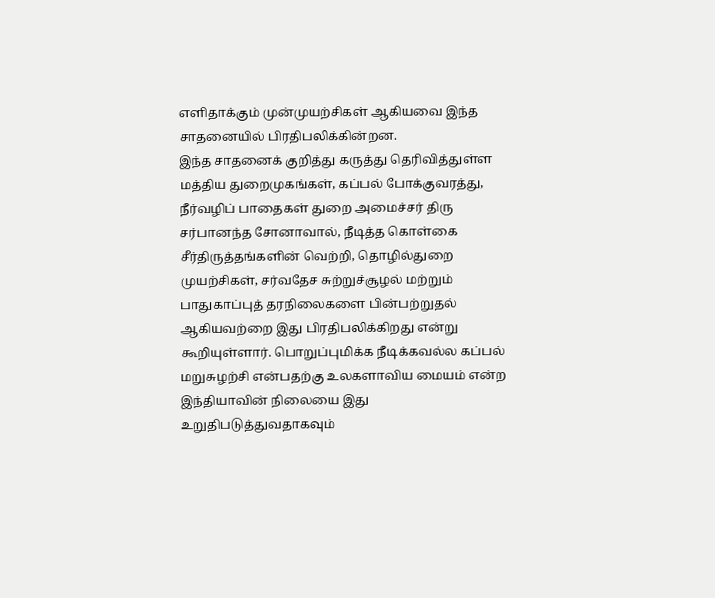எளிதாக்கும் முன்முயற்சிகள் ஆகியவை இந்த சாதனையில் பிரதிபலிக்கின்றன.
இந்த சாதனைக் குறித்து கருத்து தெரிவித்துள்ள மத்திய துறைமுகங்கள், கப்பல் போக்குவரத்து, நீர்வழிப் பாதைகள் துறை அமைச்சர் திரு சர்பானந்த சோனாவால், நீடித்த கொள்கை சீர்திருத்தங்களின் வெற்றி, தொழில்துறை முயற்சிகள், சர்வதேச சுற்றுச்சூழல் மற்றும் பாதுகாப்புத் தரநிலைகளை பின்பற்றுதல் ஆகியவற்றை இது பிரதிபலிக்கிறது என்று கூறியுள்ளார். பொறுப்புமிக்க நீடிக்கவல்ல கப்பல் மறுசுழற்சி என்பதற்கு உலகளாவிய மையம் என்ற இந்தியாவின் நிலையை இது உறுதிபடுத்துவதாகவும்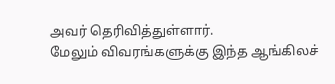அவர் தெரிவித்துள்ளார்.
மேலும் விவரங்களுக்கு இந்த ஆங்கிலச்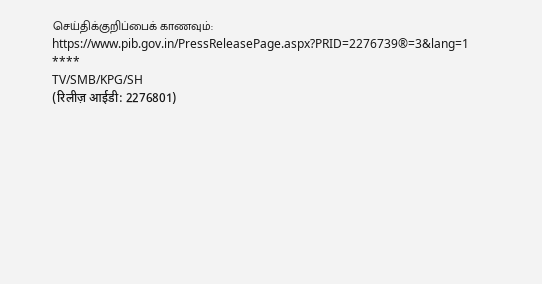செய்திக்குறிப்பைக் காணவும்: https://www.pib.gov.in/PressReleasePage.aspx?PRID=2276739®=3&lang=1
****
TV/SMB/KPG/SH
(रिलीज़ आईडी: 2276801)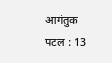आगंतुक पटल : 13